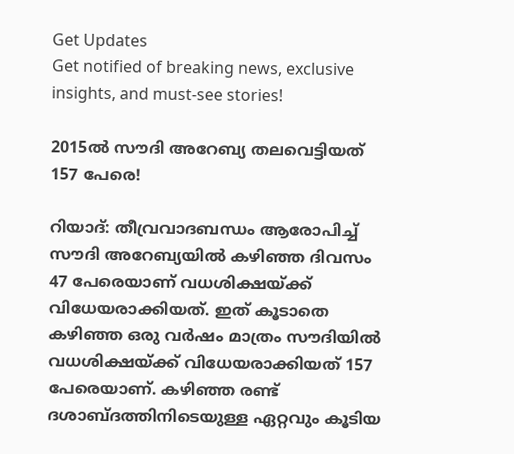Get Updates
Get notified of breaking news, exclusive insights, and must-see stories!

2015ല്‍ സൗദി അറേബ്യ തലവെട്ടിയത് 157 പേരെ!

റിയാദ്: തീവ്രവാദബന്ധം ആരോപിച്ച് സൗദി അറേബ്യയില്‍ കഴിഞ്ഞ ദിവസം 47 പേരെയാണ് വധശിക്ഷയ്ക്ക് വിധേയരാക്കിയത്. ഇത് കൂടാതെ കഴിഞ്ഞ ഒരു വര്‍ഷം മാത്രം സൗദിയില്‍ വധശിക്ഷയ്ക്ക് വിധേയരാക്കിയത് 157 പേരെയാണ്. കഴിഞ്ഞ രണ്ട് ദശാബ്ദത്തിനിടെയുള്ള ഏറ്റവും കൂടിയ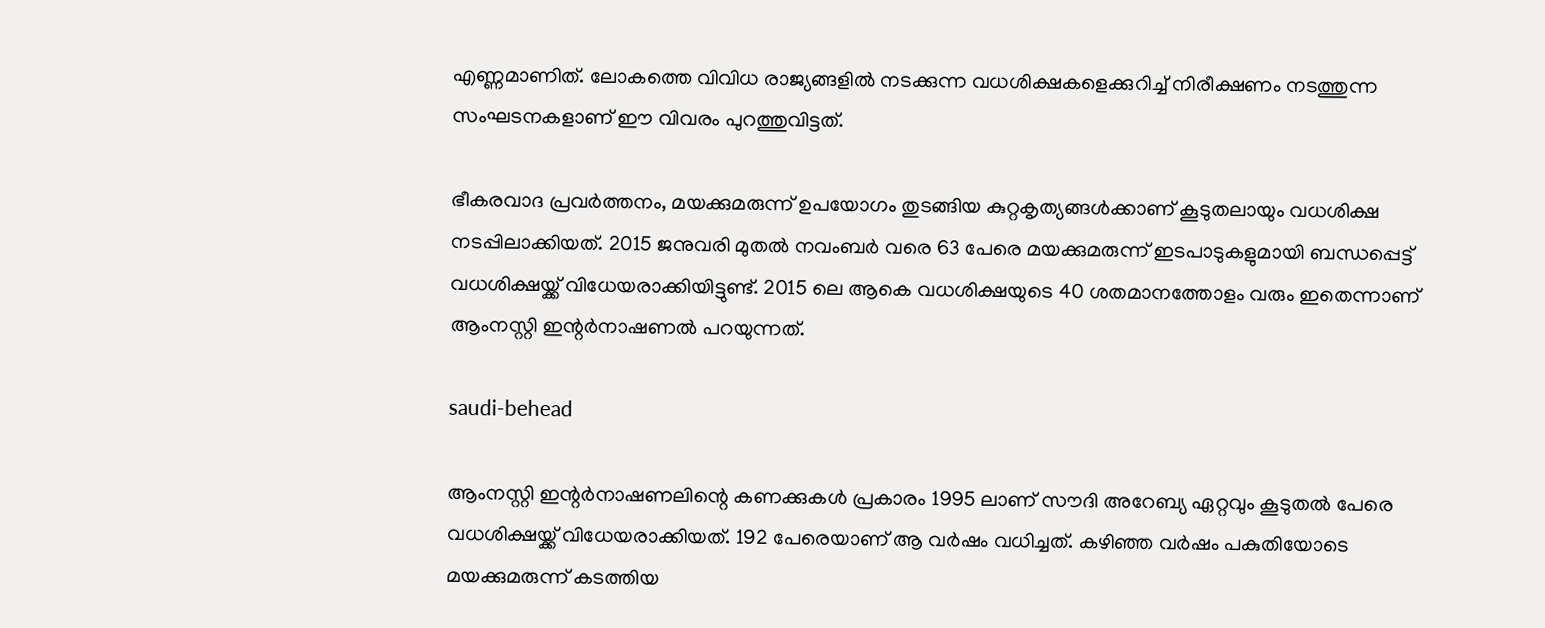എണ്ണമാണിത്. ലോകത്തെ വിവിധ രാജ്യങ്ങളില്‍ നടക്കുന്ന വധശിക്ഷകളെക്കുറിച്ച് നിരീക്ഷണം നടത്തുന്ന സംഘടനകളാണ് ഈ വിവരം പുറത്തുവിട്ടത്.

ഭീകരവാദ പ്രവര്‍ത്തനം, മയക്കുമരുന്ന് ഉപയോഗം തുടങ്ങിയ കുറ്റകൃത്യങ്ങള്‍ക്കാണ് കൂടുതലായും വധശിക്ഷ നടപ്പിലാക്കിയത്. 2015 ജനുവരി മുതല്‍ നവംബര്‍ വരെ 63 പേരെ മയക്കുമരുന്ന് ഇടപാടുകളുമായി ബന്ധപ്പെട്ട് വധശിക്ഷയ്ക്ക് വിധേയരാക്കിയിട്ടുണ്ട്. 2015 ലെ ആകെ വധശിക്ഷയുടെ 40 ശതമാനത്തോളം വരും ഇതെന്നാണ് ആംനസ്റ്റി ഇന്റര്‍നാഷണല്‍ പറയുന്നത്.

saudi-behead

ആംനസ്റ്റി ഇന്റര്‍നാഷണലിന്റെ കണക്കുകള്‍ പ്രകാരം 1995 ലാണ് സൗദി അറേബ്യ ഏറ്റവും കൂടുതല്‍ പേരെ വധശിക്ഷയ്ക്ക് വിധേയരാക്കിയത്. 192 പേരെയാണ് ആ വര്‍ഷം വധിച്ചത്. കഴിഞ്ഞ വര്‍ഷം പകുതിയോടെ മയക്കുമരുന്ന് കടത്തിയ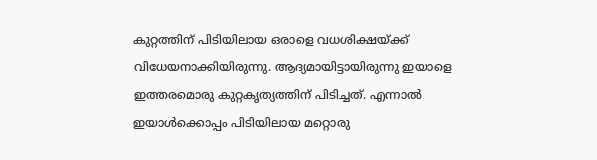കുറ്റത്തിന് പിടിയിലായ ഒരാളെ വധശിക്ഷയ്ക്ക് വിധേയനാക്കിയിരുന്നു. ആദ്യമായിട്ടായിരുന്നു ഇയാളെ ഇത്തരമൊരു കുറ്റകൃത്യത്തിന് പിടിച്ചത്. എന്നാല്‍ ഇയാള്‍ക്കൊപ്പം പിടിയിലായ മറ്റൊരു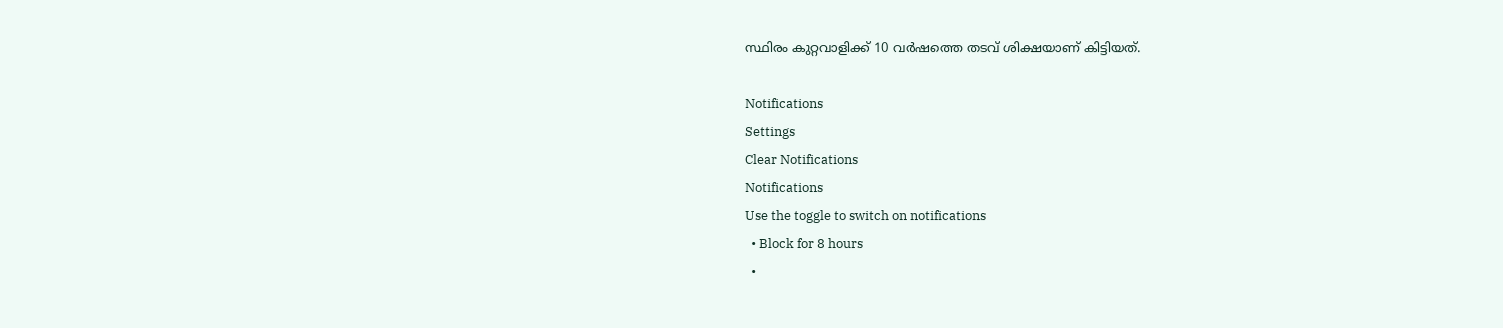സ്ഥിരം കുറ്റവാളിക്ക് 10 വര്‍ഷത്തെ തടവ് ശിക്ഷയാണ് കിട്ടിയത്.

Notifications
Settings
Clear Notifications
Notifications
Use the toggle to switch on notifications
  • Block for 8 hours
  •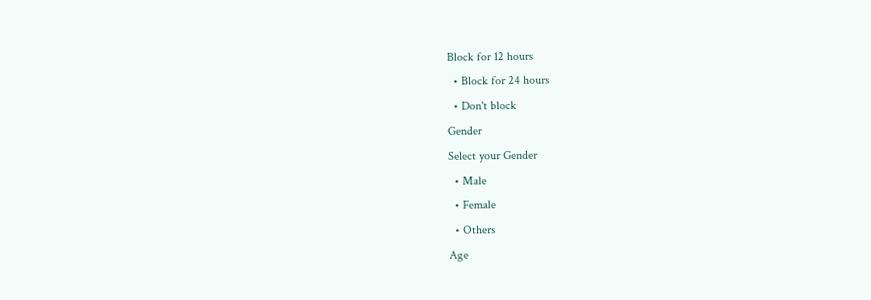Block for 12 hours
  • Block for 24 hours
  • Don't block
Gender
Select your Gender
  • Male
  • Female
  • Others
Age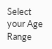Select your Age Range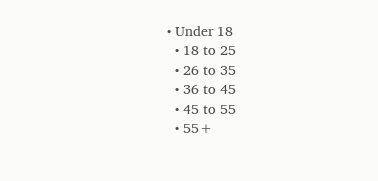• Under 18
  • 18 to 25
  • 26 to 35
  • 36 to 45
  • 45 to 55
  • 55+